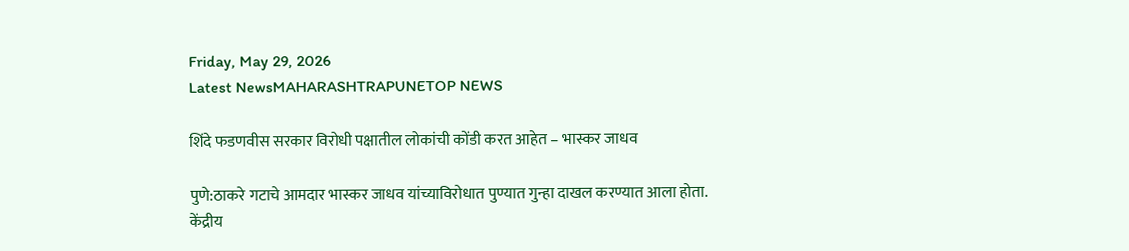Friday, May 29, 2026
Latest NewsMAHARASHTRAPUNETOP NEWS

शिंदे फडणवीस सरकार विरोधी पक्षातील लोकांची कोंडी करत आहेत – भास्कर जाधव

पुणे:ठाकरे गटाचे आमदार भास्कर जाधव यांच्याविरोधात पुण्यात गुन्हा दाखल करण्यात आला होता. केंद्रीय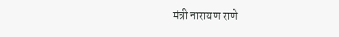मंत्री नारायण राणे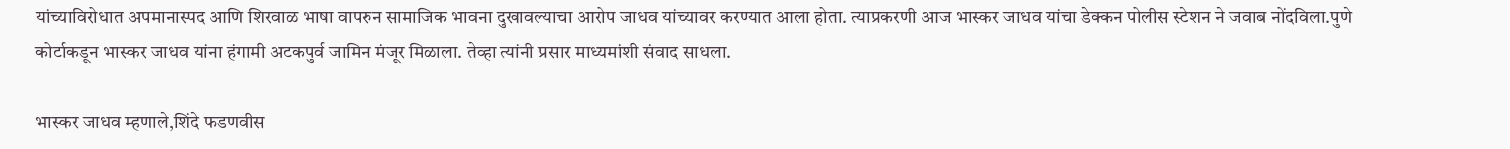यांच्याविरोधात अपमानास्पद आणि शिरवाळ भाषा वापरुन सामाजिक भावना दुखावल्याचा आरोप जाधव यांच्यावर करण्यात आला होता. त्याप्रकरणी आज भास्कर जाधव यांचा डेक्कन पोलीस स्टेशन ने जवाब नोंदविला.पुणे कोर्टाकडून भास्कर जाधव यांना हंगामी अटकपुर्व जामिन मंजूर मिळाला. तेव्हा त्यांनी प्रसार माध्यमांशी संवाद साधला.

भास्कर जाधव म्हणाले,शिंदे फडणवीस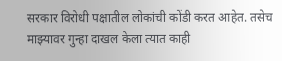सरकार विरोधी पक्षातील लोकांची कोंडी करत आहेत. तसेच माझ्यावर गुन्हा दाखल केला त्यात काही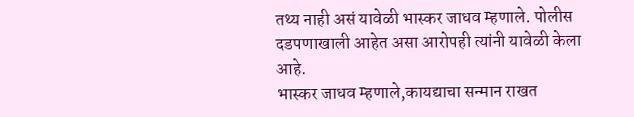तथ्य नाही असं यावेळी भास्कर जाधव म्हणाले. पोलीस दडपणाखाली आहेत असा आरोपही त्यांनी यावेळी केला आहे.
भास्कर जाधव म्हणाले,कायद्याचा सन्मान राखत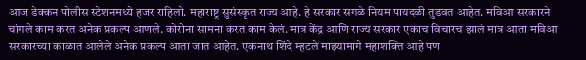आज डेक्कन पोलीस स्टेशनमध्ये हजर राहिलो. महाराष्ट्र सुसंस्कृत राज्य आहे. हे सरकार सगळे नियम पायदळी तुडवत आहेत. मविआ सरकारने चांगले काम करत अनेक प्रकल्प आणले. कोरोना सामना करत काम केलं. मात्र केंद्र आणि राज्य सरकार एकाच विचारच झालं मात्र आता मविआ सरकारच्या काळात आलेले अनेक प्रकल्प आता जात आहेत. एकनाथ शिंदे म्हटले माझ्यामागे महाशक्ति आहे पण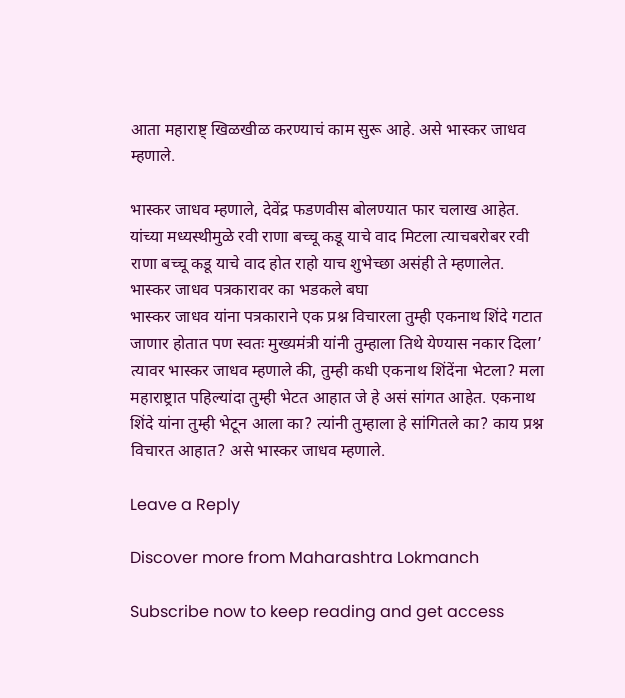आता महाराष्ट् खिळखीळ करण्याचं काम सुरू आहे. असे भास्कर जाधव म्हणाले.

भास्कर जाधव म्हणाले, देवेंद्र फडणवीस बोलण्यात फार चलाख आहेत. यांच्या मध्यस्थीमुळे रवी राणा बच्चू कडू याचे वाद मिटला त्याचबरोबर रवी राणा बच्चू कडू याचे वाद होत राहो याच शुभेच्छा असंही ते म्हणालेत.
भास्कर जाधव पत्रकारावर का भडकले बघा
भास्कर जाधव यांना पत्रकाराने एक प्रश्न विचारला तुम्ही एकनाथ शिंदे गटात जाणार होतात पण स्वतः मुख्यमंत्री यांनी तुम्हाला तिथे येण्यास नकार दिला’ त्यावर भास्कर जाधव म्हणाले की, तुम्ही कधी एकनाथ शिंदेंना भेटला? मला महाराष्ट्रात पहिल्यांदा तुम्ही भेटत आहात जे हे असं सांगत आहेत. एकनाथ शिंदे यांना तुम्ही भेटून आला का? त्यांनी तुम्हाला हे सांगितले का? काय प्रश्न विचारत आहात? असे भास्कर जाधव म्हणाले.

Leave a Reply

Discover more from Maharashtra Lokmanch

Subscribe now to keep reading and get access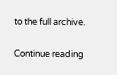to the full archive.

Continue reading